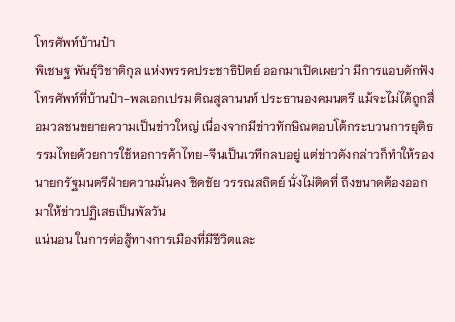โทรศัพท์บ้านป๋า
พิเชษฐ พันธุ์วิชาติกุล แห่งพรรคประชาธิปัตย์ ออกมาเปิดเผยว่า มีการแอบดักฟังโทรศัพท์ที่บ้านป๋า-พลเอกเปรม ติณสูลานนท์ ประธานองคมนตรี แม้จะไม่ได้ถูกสื่อมวลชนขยายความเป็นข่าวใหญ่ เนื่องจากมีข่าวทักษิณตอบโต้กระบวนการยุติธรรมไทยด้วยการใช้หอการค้าไทย-จีนเป็นเวทีกลบอยู่ แต่ข่าวดังกล่าวก็ทำให้รองนายกรัฐมนตรีฝ่ายความมั่นคง ชิดชัย วรรณสถิตย์ นั่งไม่ติดที่ ถึงขนาดต้องออกมาให้ข่าวปฏิเสธเป็นพัลวัน
แน่นอน ในการต่อสู้ทางการเมืองที่มีชีวิตและ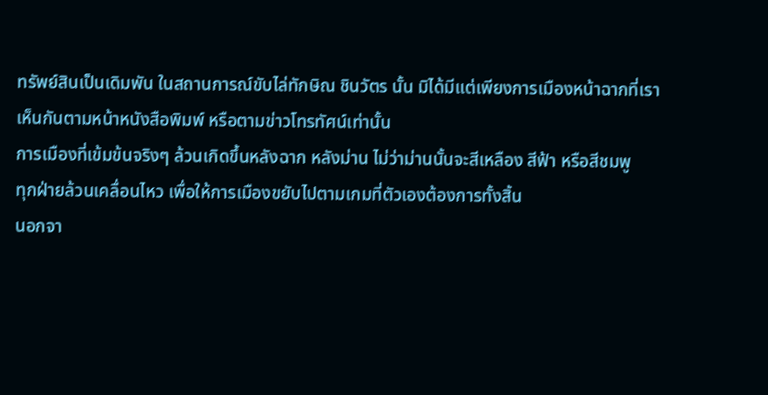ทรัพย์สินเป็นเดิมพัน ในสถานการณ์ขับไล่ทักษิณ ชินวัตร นั้น มิได้มีแต่เพียงการเมืองหน้าฉากที่เราเห็นกันตามหน้าหนังสือพิมพ์ หรือตามข่าวโทรทัศน์เท่านั้น
การเมืองที่เข้มข้นจริงๆ ล้วนเกิดขึ้นหลังฉาก หลังม่าน ไม่ว่าม่านนั้นจะสีเหลือง สีฟ้า หรือสีชมพู
ทุกฝ่ายล้วนเคลื่อนไหว เพื่อให้การเมืองขยับไปตามเกมที่ตัวเองต้องการทั้งสิ้น
นอกจา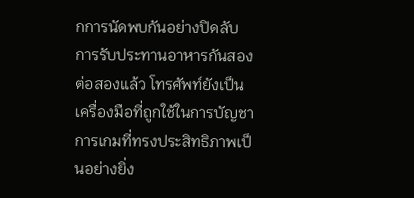กการนัดพบกันอย่างปิดลับ การรับประทานอาหารกันสองต่อสองแล้ว โทรศัพท์ยังเป็นเครื่องมือที่ถูกใช้ในการบัญชาการเกมที่ทรงประสิทธิภาพเป็นอย่างยิ่ง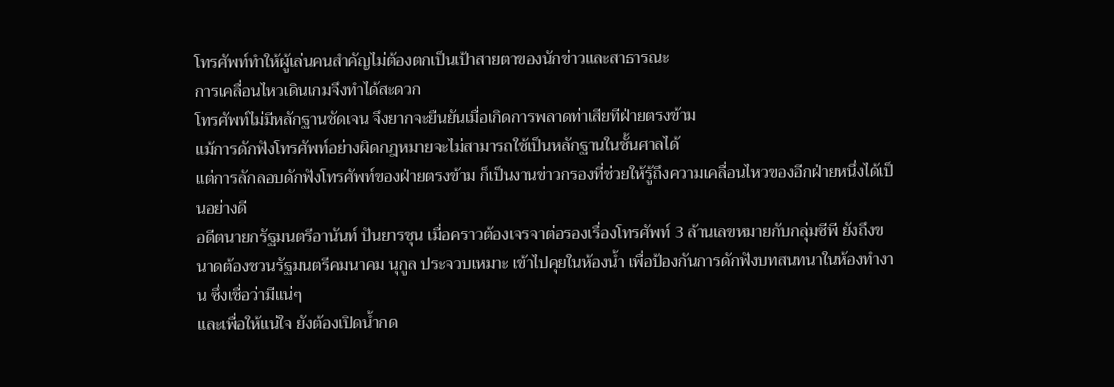โทรศัพท์ทำให้ผู้เล่นคนสำคัญไม่ต้องตกเป็นเป้าสายตาของนักข่าวและสาธารณะ
การเคลื่อนไหวเดินเกมจึงทำได้สะดวก
โทรศัพท์ไม่มีหลักฐานชัดเจน จึงยากจะยืนยันเมื่อเกิดการพลาดท่าเสียทีฝ่ายตรงข้าม
แม้การดักฟังโทรศัพท์อย่างผิดกฎหมายจะไม่สามารถใช้เป็นหลักฐานในชั้นศาลได้
แต่การลักลอบดักฟังโทรศัพท์ของฝ่ายตรงข้าม ก็เป็นงานข่าวกรองที่ช่วยให้รู้ถึงความเคลื่อนไหวของอีกฝ่ายหนึ่งได้เป็นอย่างดี
อดีตนายกรัฐมนตรีอานันท์ ปันยารชุน เมื่อคราวต้องเจรจาต่อรองเรื่องโทรศัพท์ 3 ล้านเลขหมายกับกลุ่มซีพี ยังถึงขนาดต้องชวนรัฐมนตรีคมนาคม นุกูล ประจวบเหมาะ เข้าไปคุยในห้องน้ำ เพื่อป้องกันการดักฟังบทสนทนาในห้องทำงาน ซึ่งเชื่อว่ามีแน่ๆ
และเพื่อให้แน่ใจ ยังต้องเปิดน้ำกด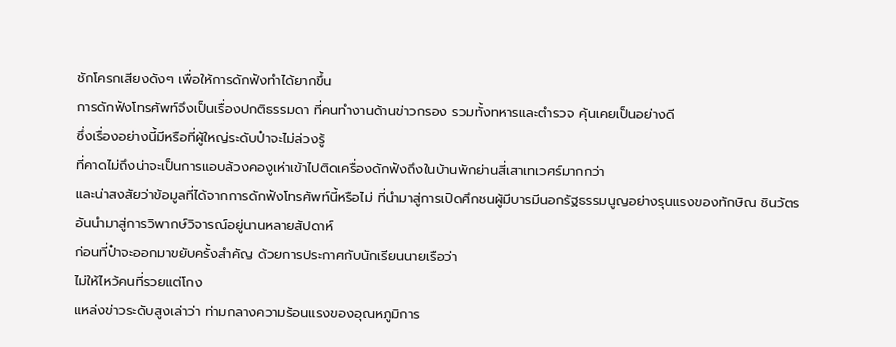ชักโครกเสียงดังๆ เพื่อให้การดักฟังทำได้ยากขึ้น
การดักฟังโทรศัพท์จึงเป็นเรื่องปกติธรรมดา ที่คนทำงานด้านข่าวกรอง รวมทั้งทหารและตำรวจ คุ้นเคยเป็นอย่างดี
ซึ่งเรื่องอย่างนี้มีหรือที่ผู้ใหญ่ระดับป๋าจะไม่ล่วงรู้
ที่คาดไม่ถึงน่าจะเป็นการแอบล้วงคองูเห่าเข้าไปติดเครื่องดักฟังถึงในบ้านพักย่านสี่เสาเทเวศร์มากกว่า
และน่าสงสัยว่าข้อมูลที่ได้จากการดักฟังโทรศัพท์นี้หรือไม่ ที่นำมาสู่การเปิดศึกชนผู้มีบารมีนอกรัฐธรรมนูญอย่างรุนแรงของทักษิณ ชินวัตร
อันนำมาสู่การวิพากษ์วิจารณ์อยู่นานหลายสัปดาห์
ก่อนที่ป๋าจะออกมาขยับครั้งสำคัญ ด้วยการประกาศกับนักเรียนนายเรือว่า
ไม่ให้ไหว้คนที่รวยแต่โกง
แหล่งข่าวระดับสูงเล่าว่า ท่ามกลางความร้อนแรงของอุณหภูมิการ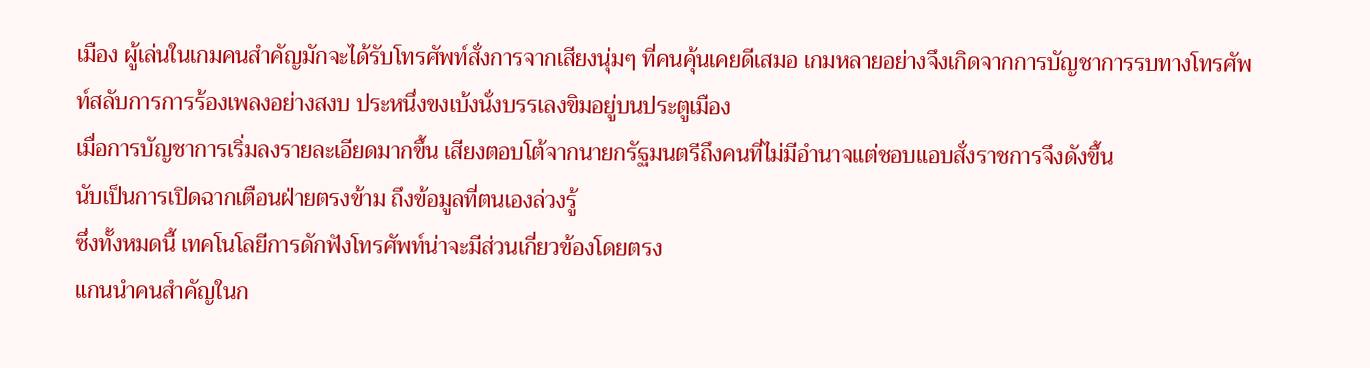เมือง ผู้เล่นในเกมคนสำคัญมักจะได้รับโทรศัพท์สั่งการจากเสียงนุ่มๆ ที่คนคุ้นเคยดีเสมอ เกมหลายอย่างจึงเกิดจากการบัญชาการรบทางโทรศัพท์สลับการการร้องเพลงอย่างสงบ ประหนึ่งขงเบ้งนั่งบรรเลงขิมอยู่บนประตูเมือง
เมื่อการบัญชาการเริ่มลงรายละเอียดมากขึ้น เสียงตอบโต้จากนายกรัฐมนตรีถึงคนที่ไม่มีอำนาจแต่ชอบแอบสั่งราชการจึงดังขึ้น
นับเป็นการเปิดฉากเตือนฝ่ายตรงข้าม ถึงข้อมูลที่ตนเองล่วงรู้
ซึ่งทั้งหมดนี้ เทคโนโลยีการดักฟังโทรศัพท์น่าจะมีส่วนเกี่ยวข้องโดยตรง
แกนนำคนสำคัญในก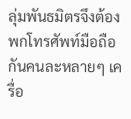ลุ่มพันธมิตรจึงต้องพกโทรศัพท์มือถือกันคนละหลายๆ เครื่อ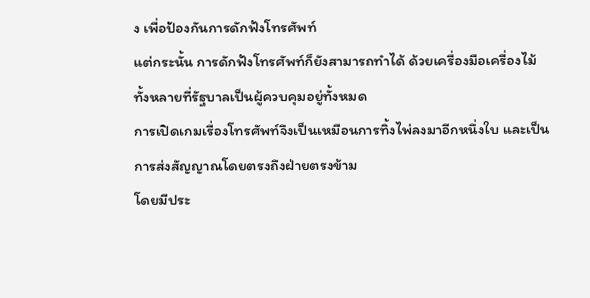ง เพื่อป้องกันการดักฟังโทรศัพท์
แต่กระนั้น การดักฟังโทรศัพท์ก็ยังสามารถทำได้ ด้วยเครื่องมือเครื่องไม้ทั้งหลายที่รัฐบาลเป็นผู้ควบคุมอยู่ทั้งหมด
การเปิดเกมเรื่องโทรศัพท์จึงเป็นเหมือนการทิ้งไพ่ลงมาอีกหนึ่งใบ และเป็นการส่งสัญญาณโดยตรงถึงฝ่ายตรงข้าม
โดยมีประ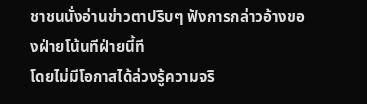ชาชนนั่งอ่านข่าวตาปริบๆ ฟังการกล่าวอ้างของฝ่ายโน้นทีฝ่ายนี้ที
โดยไม่มีโอกาสได้ล่วงรู้ความจริ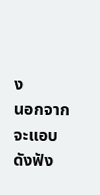ง
นอกจากจะแอบดังฟัง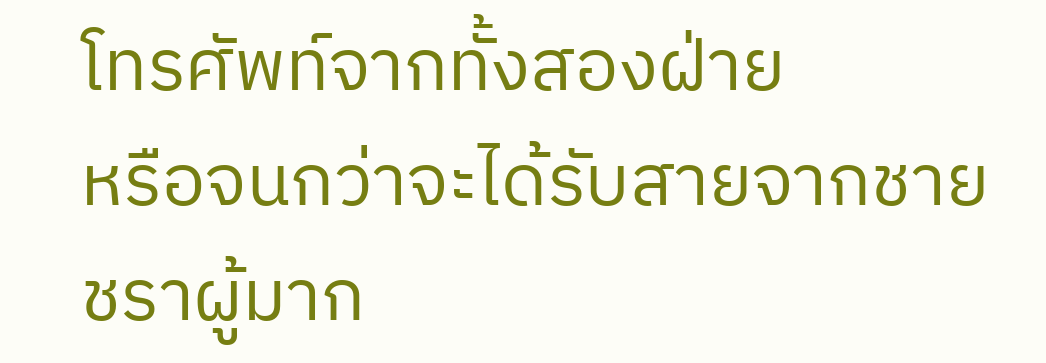โทรศัพท์จากทั้งสองฝ่าย
หรือจนกว่าจะได้รับสายจากชายชราผู้มาก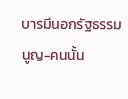บารมีนอกรัฐธรรมนูญ-คนนั้น